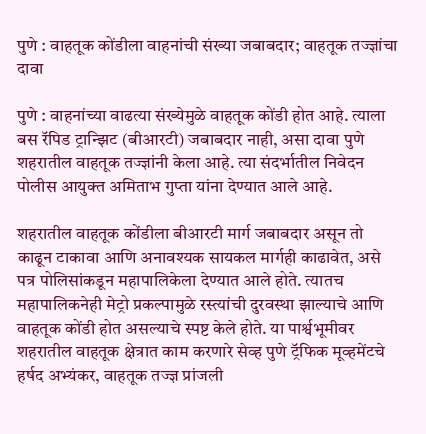पुणे : वाहतूक कोंडीला वाहनांची संख्या जबाबदार; वाहतूक तज्ज्ञांचा दावा

पुणे : वाहनांच्या वाढत्या संख्येमुळे वाहतूक कोंडी होत आहे. त्याला बस रॅपिड ट्रान्झिट (बीआरटी) जबाबदार नाही, असा दावा पुणे शहरातील वाहतूक तज्ज्ञांनी केला आहे. त्या संदर्भातील निवेदन पोलीस आयुक्त अमिताभ गुप्ता यांना देण्यात आले आहे.

शहरातील वाहतूक कोंडीला बीआरटी मार्ग जबाबदार असून तो काढून टाकावा आणि अनावश्यक सायकल मार्गही काढावेत, असे पत्र पोलिसांकडून महापालिकेला देण्यात आले होते. त्यातच महापालिकनेही मेट्रो प्रकल्पामुळे रस्त्यांची दुरवस्था झाल्याचे आणि वाहतूक कोंडी होत असल्याचे स्पष्ट केले होते. या पार्श्वभूमीवर शहरातील वाहतूक क्षेत्रात काम करणारे सेव्ह पुणे ट्रॅफिक मूव्हमेंटचे हर्षद अभ्यंकर, वाहतूक तज्ज्ञ प्रांजली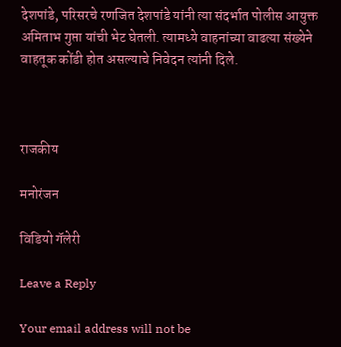देशपांडे, परिसरचे रणजित देशपांडे यांनी त्या संदर्भात पोलीस आयुक्त अमिताभ गुप्ता यांची भेट घेतली. त्यामध्ये वाहनांच्या वाढत्या संख्येने वाहतूक कोंडी होत असल्याचे निवेदन त्यांनी दिले.



राजकीय

मनोरंजन

विडियो गॅलेरी

Leave a Reply

Your email address will not be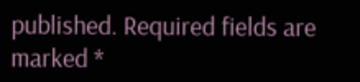published. Required fields are marked *